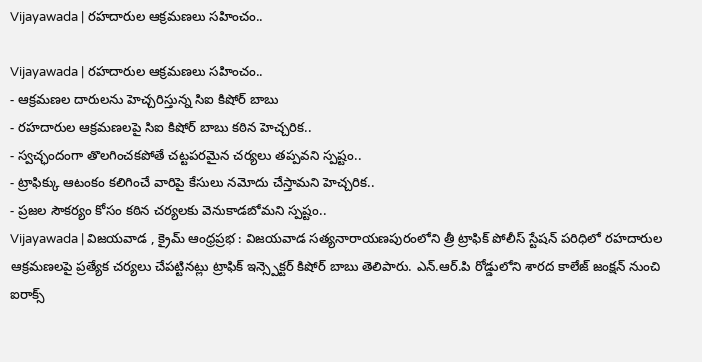Vijayawada | రహదారుల ఆక్రమణలు సహించం..

Vijayawada | రహదారుల ఆక్రమణలు సహించం..
- ఆక్రమణల దారులను హెచ్చరిస్తున్న సిఐ కిషోర్ బాబు
- రహదారుల ఆక్రమణలపై సిఐ కిషోర్ బాబు కఠిన హెచ్చరిక..
- స్వచ్ఛందంగా తొలగించకపోతే చట్టపరమైన చర్యలు తప్పవని స్పష్టం..
- ట్రాఫిక్కు ఆటంకం కలిగించే వారిపై కేసులు నమోదు చేస్తామని హెచ్చరిక..
- ప్రజల సౌకర్యం కోసం కఠిన చర్యలకు వెనుకాడబోమని స్పష్టం..
Vijayawada | విజయవాడ , క్రైమ్ ఆంధ్రప్రభ : విజయవాడ సత్యనారాయణపురంలోని త్రీ ట్రాఫిక్ పోలీస్ స్టేషన్ పరిధిలో రహదారుల ఆక్రమణలపై ప్రత్యేక చర్యలు చేపట్టినట్లు ట్రాఫిక్ ఇన్స్పెక్టర్ కిషోర్ బాబు తెలిపారు. ఎన్.ఆర్.పి రోడ్డులోని శారద కాలేజ్ జంక్షన్ నుంచి ఐరాక్స్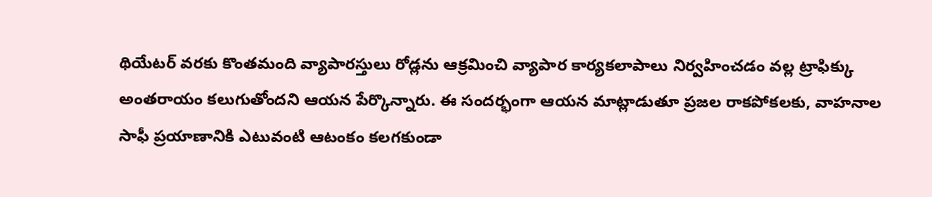థియేటర్ వరకు కొంతమంది వ్యాపారస్తులు రోడ్లను ఆక్రమించి వ్యాపార కార్యకలాపాలు నిర్వహించడం వల్ల ట్రాఫిక్కు అంతరాయం కలుగుతోందని ఆయన పేర్కొన్నారు. ఈ సందర్భంగా ఆయన మాట్లాడుతూ ప్రజల రాకపోకలకు, వాహనాల సాఫీ ప్రయాణానికి ఎటువంటి ఆటంకం కలగకుండా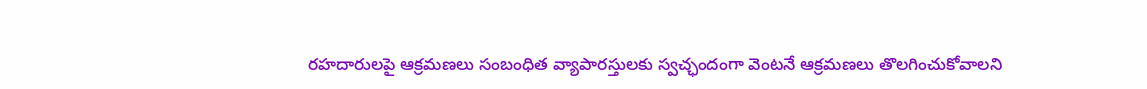రహదారులపై ఆక్రమణలు సంబంధిత వ్యాపారస్తులకు స్వచ్ఛందంగా వెంటనే ఆక్రమణలు తొలగించుకోవాలని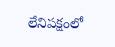లేనిపక్షంలో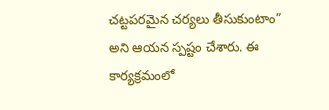చట్టపరమైన చర్యలు తీసుకుంటాం” అని ఆయన స్పష్టం చేశారు. ఈ కార్యక్రమంలో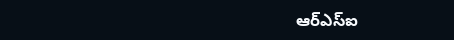ఆర్ఎస్ఐ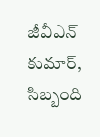జీవీఎన్ కుమార్, సిబ్బంది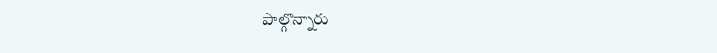పాల్గొన్నారు